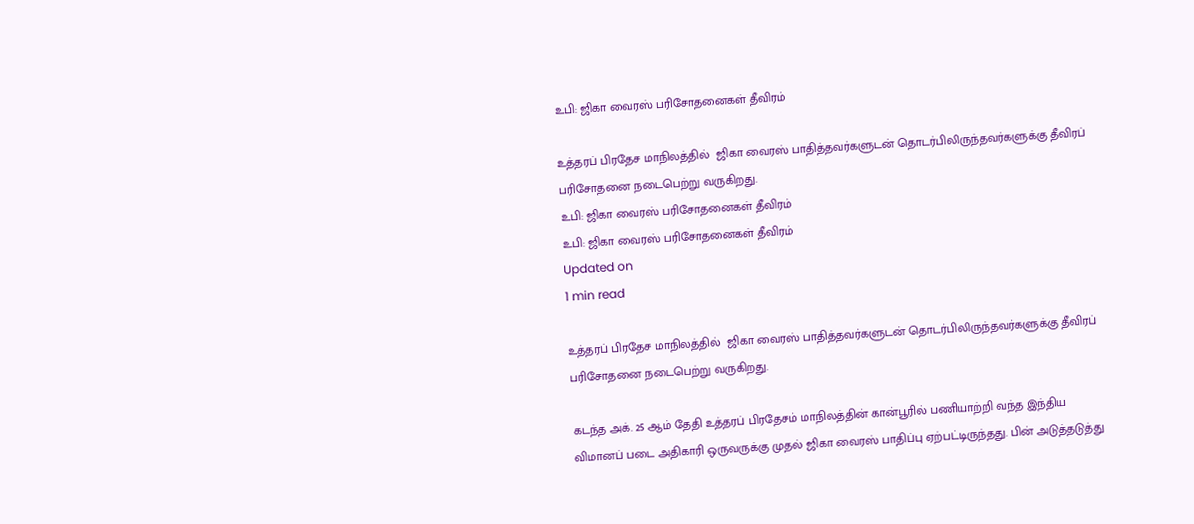உபி: ஜிகா வைரஸ் பரிசோதனைகள் தீவிரம்

உத்தரப் பிரதேச மாநிலத்தில்  ஜிகா வைரஸ் பாதித்தவர்களுடன் தொடர்பிலிருந்தவர்களுக்கு தீவிரப் பரிசோதனை நடைபெற்று வருகிறது.
உபி: ஜிகா வைரஸ் பரிசோதனைகள் தீவிரம்
உபி: ஜிகா வைரஸ் பரிசோதனைகள் தீவிரம்
Updated on
1 min read

உத்தரப் பிரதேச மாநிலத்தில்  ஜிகா வைரஸ் பாதித்தவர்களுடன் தொடர்பிலிருந்தவர்களுக்கு தீவிரப் பரிசோதனை நடைபெற்று வருகிறது.

கடந்த அக். 25 ஆம் தேதி உத்தரப் பிரதேசம் மாநிலத்தின் கான்பூரில் பணியாற்றி வந்த இந்திய விமானப் படை அதிகாரி ஒருவருக்கு முதல் ஜிகா வைரஸ் பாதிப்பு ஏற்பட்டிருந்தது. பின் அடுத்தடுத்து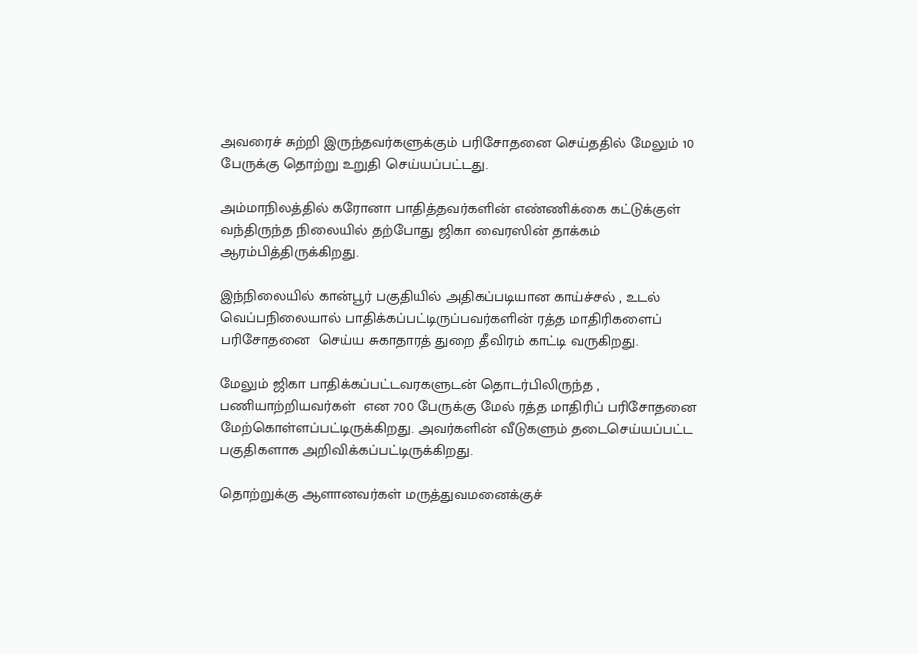அவரைச் சுற்றி இருந்தவர்களுக்கும் பரிசோதனை செய்ததில் மேலும் 10 பேருக்கு தொற்று உறுதி செய்யப்பட்டது.

அம்மாநிலத்தில் கரோனா பாதித்தவர்களின் எண்ணிக்கை கட்டுக்குள் வந்திருந்த நிலையில் தற்போது ஜிகா வைரஸின் தாக்கம் ஆரம்பித்திருக்கிறது.

இந்நிலையில் கான்பூர் பகுதியில் அதிகப்படியான காய்ச்சல் , உடல் வெப்பநிலையால் பாதிக்கப்பட்டிருப்பவர்களின் ரத்த மாதிரிகளைப் பரிசோதனை  செய்ய சுகாதாரத் துறை தீவிரம் காட்டி வருகிறது.

மேலும் ஜிகா பாதிக்கப்பட்டவரகளுடன் தொடர்பிலிருந்த , பணியாற்றியவர்கள்  என 700 பேருக்கு மேல் ரத்த மாதிரிப் பரிசோதனை மேற்கொள்ளப்பட்டிருக்கிறது. அவர்களின் வீடுகளும் தடைசெய்யப்பட்ட பகுதிகளாக அறிவிக்கப்பட்டிருக்கிறது.

தொற்றுக்கு ஆளானவர்கள் மருத்துவமனைக்குச்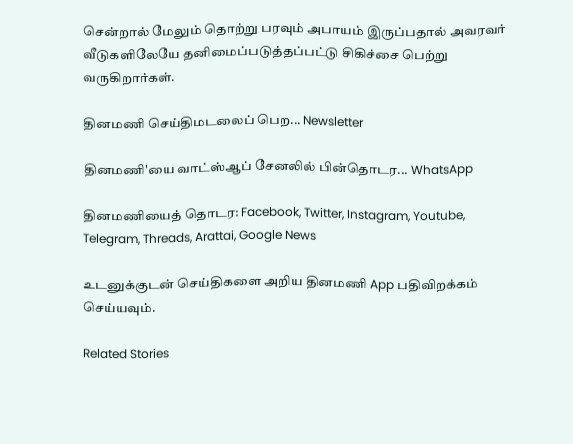சென்றால் மேலும் தொற்று பரவும் அபாயம் இருப்பதால் அவரவர் வீடுகளிலேயே தனிமைப்படுத்தப்பட்டு சிகிச்சை பெற்று வருகிறார்கள்.

தினமணி செய்திமடலைப் பெற... Newsletter

தினமணி'யை வாட்ஸ்ஆப் சேனலில் பின்தொடர... WhatsApp

தினமணியைத் தொடர: Facebook, Twitter, Instagram, Youtube, Telegram, Threads, Arattai, Google News

உடனுக்குடன் செய்திகளை அறிய தினமணி App பதிவிறக்கம் செய்யவும்.

Related Stories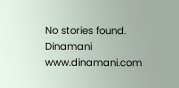No stories found.
Dinamani
www.dinamani.com